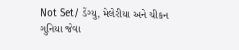Not Set/ ડેંગ્યુ, મેલેરીયા અને ચીકન ગુનિયા જેવા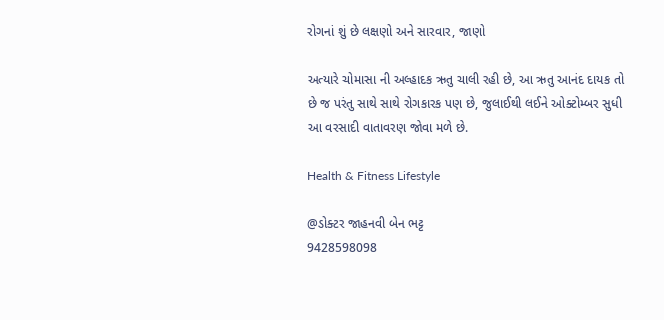રોગનાં શું છે લક્ષણો અને સારવાર, જાણો

અત્યારે ચોમાસા ની અલ્હાદક ઋતુ ચાલી રહી છે, આ ઋતુ આનંદ દાયક તો છે જ પરંતુ સાથે સાથે રોગકારક પણ છે, જુલાઈથી લઈને ઓક્ટોમ્બર સુધી આ વરસાદી વાતાવરણ જોવા મળે છે.

Health & Fitness Lifestyle

@ડોક્ટર જાહનવી બેન ભટ્ટ
9428598098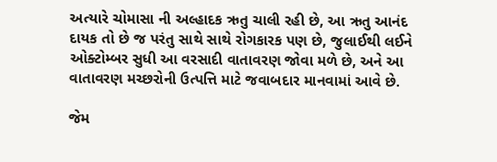અત્યારે ચોમાસા ની અલ્હાદક ઋતુ ચાલી રહી છે, આ ઋતુ આનંદ દાયક તો છે જ પરંતુ સાથે સાથે રોગકારક પણ છે, જુલાઈથી લઈને ઓક્ટોમ્બર સુધી આ વરસાદી વાતાવરણ જોવા મળે છે, અને આ વાતાવરણ મચ્છરોની ઉત્પત્તિ માટે જવાબદાર માનવામાં આવે છે.

જેમ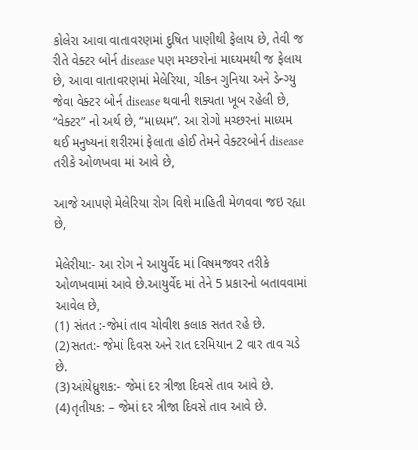કોલેરા આવા વાતાવરણમાં દુષિત પાણીથી ફેલાય છે, તેવી જ રીતે વેક્ટર બોર્ન disease પણ મચ્છરોનાં માઘ્યમથી જ ફેલાય છે, આવા વાતાવરણમાં મેલેરિયા, ચીકન ગુનિયા અને ડેન્ગ્યુ જેવા વેક્ટર બોર્ન disease થવાની શક્યતા ખૂબ રહેલી છે, “વેક્ટર” નો અર્થ છે, “માધ્યમ”. આ રોગો મચ્છરનાં માધ્યમ થઈ મનુષ્યનાં શરીરમાં ફેલાતા હોઈ તેમને વેક્ટરબોર્ન disease તરીકે ઓળખવા માં આવે છે,

આજે આપણે મેલેરિયા રોગ વિશે માહિતી મેળવવા જઇ રહ્યા છે,

મેલેરીયા:- આ રોગ ને આયુર્વેદ માં વિષમજવર તરીકે ઓળખવામાં આવે છે.આયુર્વેદ માં તેને 5 પ્રકારનો બતાવવામાં આવેલ છે,
(1) સંતત :-જેમાં તાવ ચોવીશ કલાક સતત રહે છે.
(2)સતત:- જેમાં દિવસ અને રાત દરમિયાન 2 વાર તાવ ચડે છે.
(3)આંયેધ્રુશક:- જેમાં દર ત્રીજા દિવસે તાવ આવે છે.
(4)તૃતીયક: – જેમાં દર ત્રીજા દિવસે તાવ આવે છે.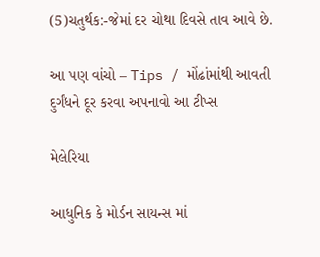(5)ચતુર્થક:-જેમાં દર ચોથા દિવસે તાવ આવે છે.

આ પણ વાંચો – Tips / મોંઢાંમાંથી આવતી દુર્ગંધને દૂર કરવા અપનાવો આ ટીપ્સ

મેલેરિયા

આધુનિક કે મોર્ડન સાયન્સ માં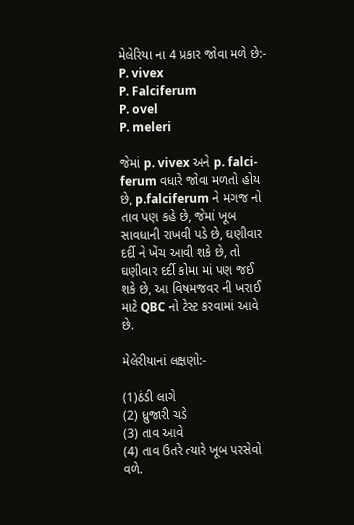મેલેરિયા ના 4 પ્રકાર જોવા મળે છે:-
P. vivex
P. Falciferum
P. ovel
P. meleri

જેમાં p. vivex અને p. falci- ferum વધારે જોવા મળતો હોય છે, p.falciferum ને મગજ નો તાવ પણ કહે છે, જેમાં ખૂબ સાવધાની રાખવી પડે છે, ઘણીવાર દર્દી ને ખેંચ આવી શકે છે, તો ઘણીવાર દર્દી કોમા માં પણ જઈ શકે છે, આ વિષમજવર ની ખરાઈ માટે QBC નો ટેસ્ટ કરવામાં આવે છે.

મેલેરીયાનાં લક્ષણો:-

(1)ઠંડી લાગે
(2) ધ્રુજારી ચડે
(3) તાવ આવે
(4) તાવ ઉતરે ત્યારે ખૂબ પરસેવો વળે.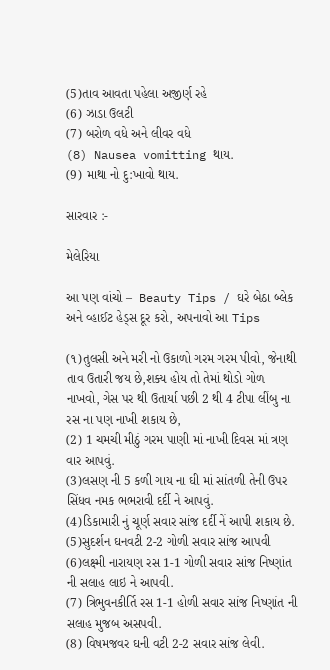(5)તાવ આવતા પહેલા અજીર્ણ રહે
(6) ઝાડા ઉલટી
(7) બરોળ વધે અને લીવર વધે
(8) Nausea vomitting થાય.
(9) માથા નો દુ:ખાવો થાય.

સારવાર :-

મેલેરિયા

આ પણ વાંચો –  Beauty Tips / ઘરે બેઠા બ્લેક અને વ્હાઈટ હેડ્સ દૂર કરો, અપનાવો આ Tips

(૧)તુલસી અને મરી નો ઉકાળો ગરમ ગરમ પીવો, જેનાથી તાવ ઉતારી જય છે,શક્ય હોય તો તેમાં થોડો ગોળ નાખવો, ગેસ પર થી ઉતાર્યા પછી 2 થી 4 ટીપા લીંબુ ના રસ ના પણ નાખી શકાય છે,
(2) 1 ચમચી મીઠું ગરમ પાણી માં નાખી દિવસ માં ત્રણ વાર આપવું.
(3)લસણ ની 5 કળી ગાય ના ઘી માં સાંતળી તેની ઉપર સિંધવ નમક ભભરાવી દર્દી ને આપવું.
(4)ડિકામારી નું ચૂર્ણ સવાર સાંજ દર્દી નેં આપી શકાય છે.
(5)સુદર્શન ઘનવટી 2-2 ગોળી સવાર સાંજ આપવી
(6)લક્ષ્મી નારાયણ રસ 1-1 ગોળી સવાર સાંજ નિષ્ણાંત ની સલાહ લાઇ ને આપવી.
(7) ત્રિભુવનકીર્તિ રસ 1-1 હોળી સવાર સાંજ નિષ્ણાંત ની સલાહ મુજબ અસપવી.
(8) વિષમજવર ઘની વટી 2-2 સવાર સાંજ લેવી.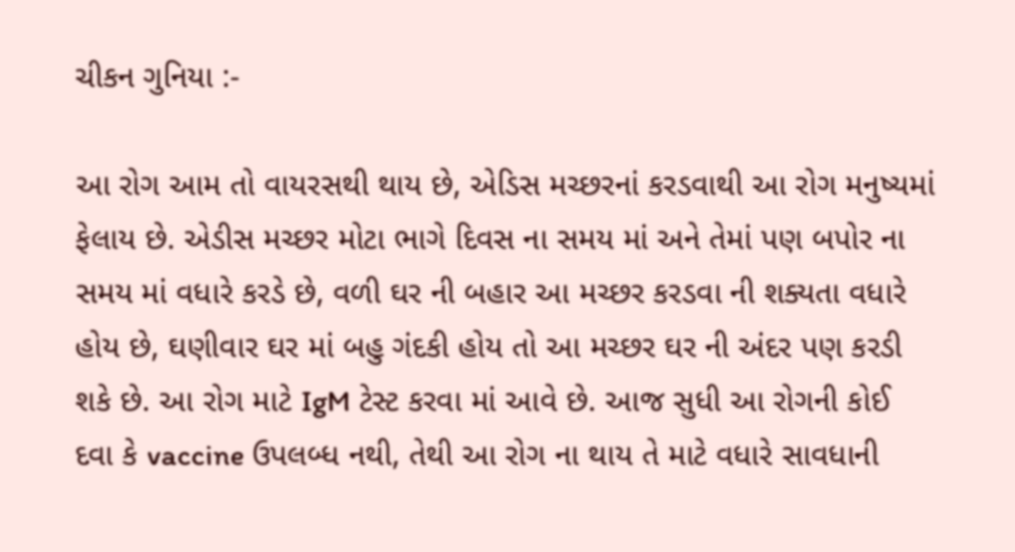ચીકન ગુનિયા :-

આ રોગ આમ તો વાયરસથી થાય છે, એડિસ મચ્છરનાં કરડવાથી આ રોગ મનુષ્યમાં ફેલાય છે. એડીસ મચ્છર મોટા ભાગે દિવસ ના સમય માં અને તેમાં પણ બપોર ના સમય માં વધારે કરડે છે, વળી ઘર ની બહાર આ મચ્છર કરડવા ની શક્યતા વધારે હોય છે, ઘણીવાર ઘર માં બહુ ગંદકી હોય તો આ મચ્છર ઘર ની અંદર પણ કરડી શકે છે. આ રોગ માટે IgM ટેસ્ટ કરવા માં આવે છે. આજ સુધી આ રોગની કોઈ દવા કે vaccine ઉપલબ્ધ નથી, તેથી આ રોગ ના થાય તે માટે વધારે સાવધાની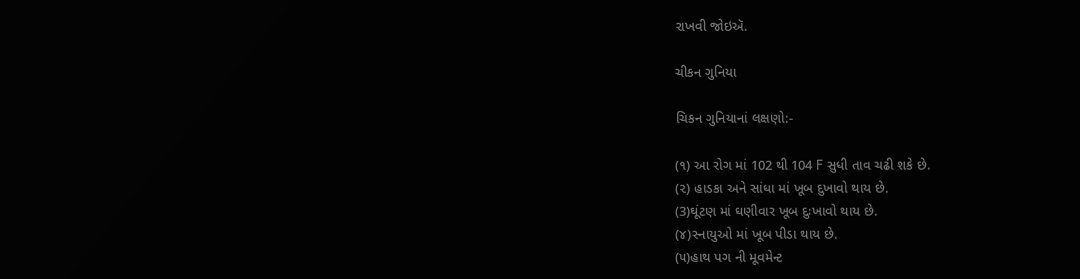રાખવી જોઇઍ.

ચીકન ગુનિયા

ચિકન ગુનિયાનાં લક્ષણો:-

(૧) આ રોગ માં 102 થી 104 F સુધી તાવ ચઢી શકે છે.
(૨) હાડકા અને સાંધા માં ખૂબ દુખાવો થાય છે.
(3)ઘૂંટણ માં ઘણીવાર ખૂબ દુઃખાવો થાય છે.
(૪)સ્નાયુઓ માં ખૂબ પીડા થાય છે.
(૫)હાથ પગ ની મૂવમેન્ટ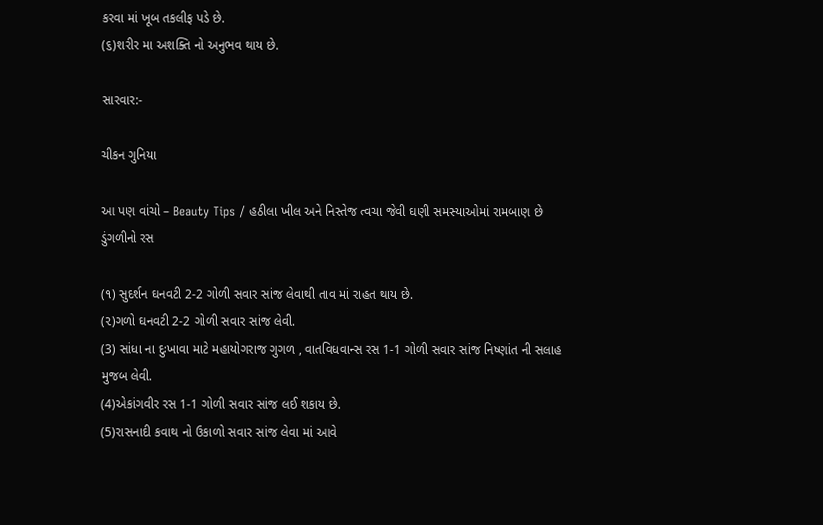કરવા માં ખૂબ તકલીફ પડે છે.
(૬)શરીર મા અશક્તિ નો અનુભવ થાય છે.

સારવાર:-

ચીકન ગુનિયા

આ પણ વાંચો – Beauty Tips / હઠીલા ખીલ અને નિસ્તેજ ત્વચા જેવી ઘણી સમસ્યાઓમાં રામબાણ છે ડુંગળીનો રસ

(૧) સુદર્શન ઘનવટી 2-2 ગોળી સવાર સાંજ લેવાથી તાવ માં રાહત થાય છે.
(૨)ગળો ઘનવટી 2-2 ગોળી સવાર સાંજ લેવી.
(3) સાંધા ના દુઃખાવા માટે મહાયોગરાજ ગુગળ , વાતવિધવાન્સ રસ 1-1 ગોળી સવાર સાંજ નિષ્ણાંત ની સલાહ મુજબ લેવી.
(4)એકાંગવીર રસ 1-1 ગોળી સવાર સાંજ લઈ શકાય છે.
(5)રાસનાદી કવાથ નો ઉકાળો સવાર સાંજ લેવા માં આવે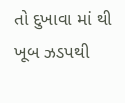તો દુખાવા માં થી ખૂબ ઝડપથી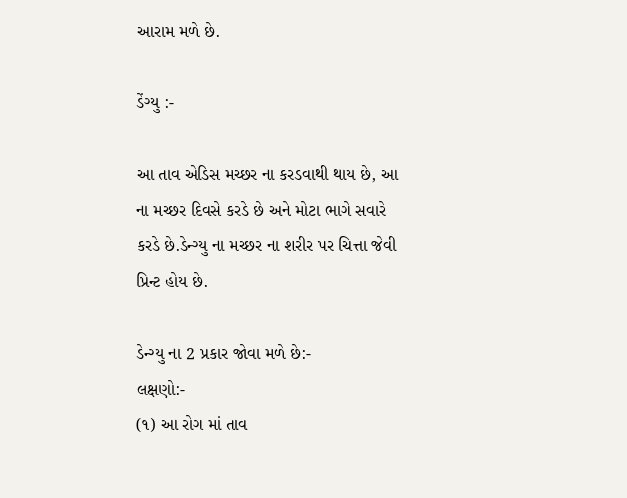આરામ મળે છે.

ડેંગ્યુ :-

આ તાવ એડિસ મચ્છર ના કરડવાથી થાય છે, આ ના મચ્છર દિવસે કરડે છે અને મોટા ભાગે સવારે કરડે છે.ડેન્ગ્યુ ના મચ્છર ના શરીર પર ચિત્તા જેવી પ્રિન્ટ હોય છે.

ડેન્ગ્યુ ના 2 પ્રકાર જોવા મળે છે:-
લક્ષણો:-
(૧) આ રોગ માં તાવ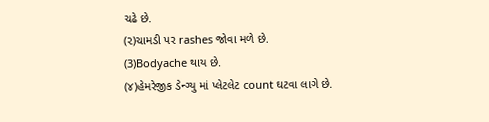ચઢે છે.
(૨)ચામડી પર rashes જોવા મળે છે.
(3)Bodyache થાય છે.
(૪)હેમરેજીક ડેન્ગ્યુ માં પ્લેટલેટ count ઘટવા લાગે છે.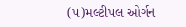(૫)મલ્ટીપલ ઓર્ગન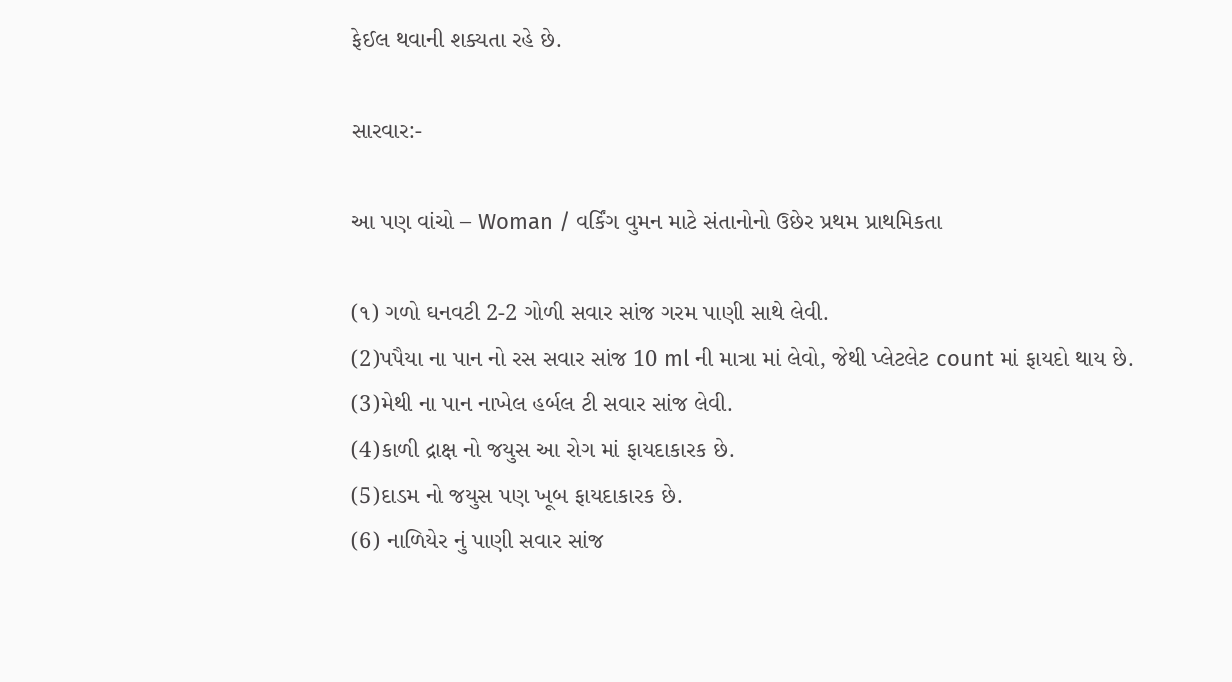ફેઈલ થવાની શક્યતા રહે છે.

સારવાર:-

આ પણ વાંચો – Woman / વર્કિંગ વુમન માટે સંતાનોનો ઉછેર પ્રથમ પ્રાથમિકતા

(૧) ગળો ઘનવટી 2-2 ગોળી સવાર સાંજ ગરમ પાણી સાથે લેવી.
(2)પપૈયા ના પાન નો રસ સવાર સાંજ 10 ml ની માત્રા માં લેવો, જેથી પ્લેટલેટ count માં ફાયદો થાય છે.
(3)મેથી ના પાન નાખેલ હર્બલ ટી સવાર સાંજ લેવી.
(4)કાળી દ્રાક્ષ નો જયુસ આ રોગ માં ફાયદાકારક છે.
(5)દાડમ નો જયુસ પણ ખૂબ ફાયદાકારક છે.
(6) નાળિયેર નું પાણી સવાર સાંજ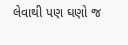લેવાથી પણ ઘણો જ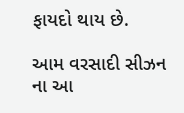ફાયદો થાય છે.

આમ વરસાદી સીઝન ના આ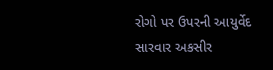રોગો પર ઉપરની આયુર્વેદ સારવાર અકસીર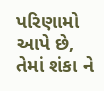પરિણામો આપે છે, તેમાં શંકા ને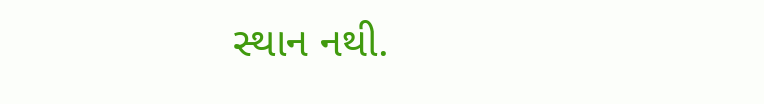સ્થાન નથી.